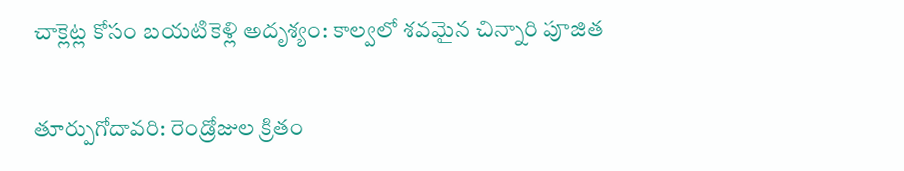చాక్లెట్ల కోసం బయటికెళ్లి అదృశ్యం: కాల్వలో శవమైన చిన్నారి పూజిత

తూర్పుగోదావరి: రెండ్రోజుల క్రితం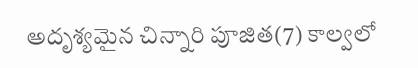అదృశ్యమైన చిన్నారి పూజిత(7) కాల్వలో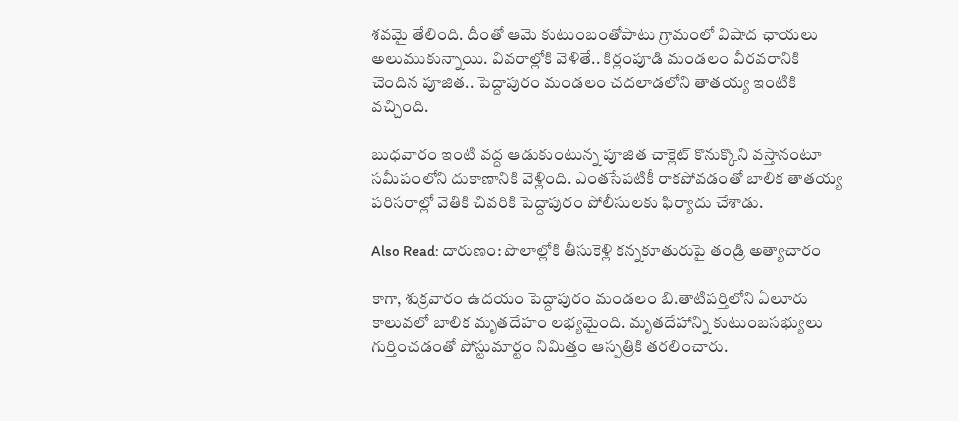శవమై తేలింది. దీంతో ఆమె కుటుంబంతోపాటు గ్రామంలో విషాద ఛాయలు అలుముకున్నాయి. వివరాల్లోకి వెళితే.. కిర్లంపూడి మండలం వీరవరానికి చెందిన పూజిత.. పెద్దాపురం మండలం చదలాడలోని తాతయ్య ఇంటికి వచ్చింది.

బుధవారం ఇంటి వద్ద ఆడుకుంటున్న పూజిత చాక్లెట్‌ కొనుక్కొని వస్తానంటూ సమీపంలోని దుకాణానికి వెళ్లింది. ఎంతసేపటికీ రాకపోవడంతో బాలిక తాతయ్య పరిసరాల్లో వెతికి చివరికి పెద్దాపురం పోలీసులకు ఫిర్యాదు చేశాడు.

Also Read: దారుణం: పొలాల్లోకి తీసుకెళ్లి కన్నకూతురుపై తండ్రి అత్యాచారం

కాగా, శుక్రవారం ఉదయం పెద్దాపురం మండలం బి.తాటిపర్తిలోని ఏలూరు కాలువలో బాలిక మృతదేహం లభ్యమైంది. మృతదేహాన్ని కుటుంబసభ్యులు గుర్తించడంతో పోస్టుమార్టం నిమిత్తం ఆస్పత్రికి తరలించారు.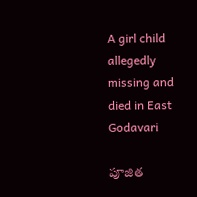A girl child allegedly missing and died in East Godavari

పూజిత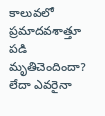కాలువలో ప్రమాదవశాత్తూ పడి మృతిచెందిందా? లేదా ఎవరైనా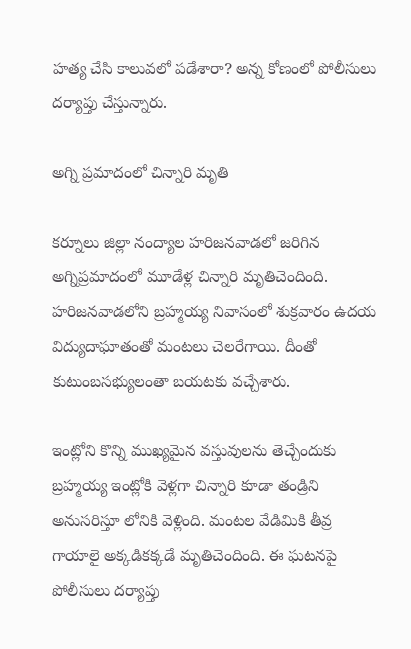హత్య చేసి కాలువలో పడేశారా? అన్న కోణంలో పోలీసులు దర్యాప్తు చేస్తున్నారు.

అగ్ని ప్రమాదంలో చిన్నారి మృతి

కర్నూలు జిల్లా నంద్యాల హరిజనవాడలో జరిగిన అగ్నిప్రమాదంలో మూడేళ్ల చిన్నారి మృతిచెందింది. హరిజనవాడలోని బ్రహ్మయ్య నివాసంలో శుక్రవారం ఉదయ విద్యుదాఘాతంతో మంటలు చెలరేగాయి. దీంతో కుటుంబసభ్యులంతా బయటకు వచ్చేశారు.

ఇంట్లోని కొన్ని ముఖ్యమైన వస్తువులను తెచ్చేందుకు బ్రహ్మయ్య ఇంట్లోకి వెళ్లగా చిన్నారి కూడా తండ్రిని అనుసరిస్తూ లోనికి వెళ్లింది. మంటల వేడిమికి తీవ్ర గాయాలై అక్కడికక్కడే మృతిచెందింది. ఈ ఘటనపై పోలీసులు దర్యాప్తు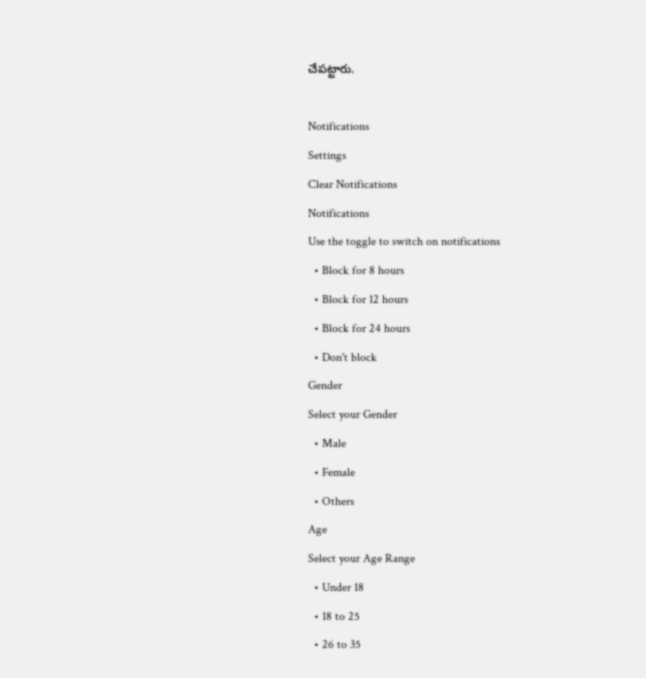చేపట్టారు.

Notifications
Settings
Clear Notifications
Notifications
Use the toggle to switch on notifications
  • Block for 8 hours
  • Block for 12 hours
  • Block for 24 hours
  • Don't block
Gender
Select your Gender
  • Male
  • Female
  • Others
Age
Select your Age Range
  • Under 18
  • 18 to 25
  • 26 to 35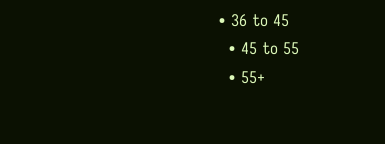• 36 to 45
  • 45 to 55
  • 55+